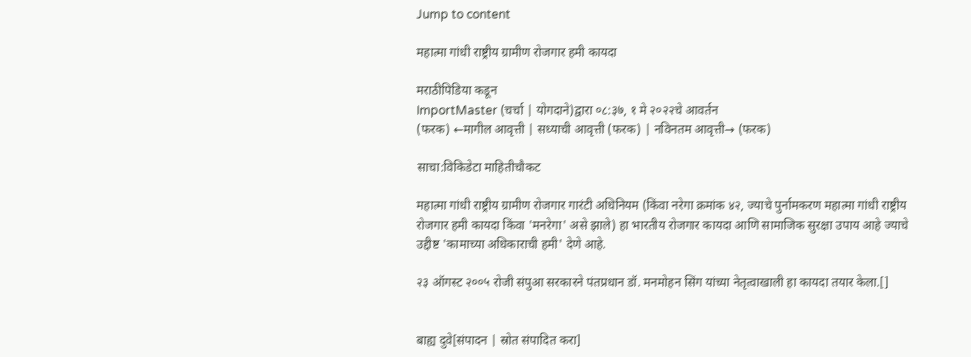Jump to content

महात्मा गांधी राष्ट्रीय ग्रामीण रोजगार हमी कायदा

मराठीपिडिया कडून
ImportMaster (चर्चा | योगदाने)द्वारा ०८:३७, १ मे २०२२चे आवर्तन
(फरक) ←मागील आवृत्ती | सध्याची आवृत्ती (फरक) | नविनतम आवृत्ती→ (फरक)

साचा:विकिडेटा माहितीचौकट

महात्मा गांधी राष्ट्रीय ग्रामीण रोजगार गारंटी अधिनियम (किंवा नरेगा क्रमांक ४२, ज्याचे पुर्नामकरण महात्मा गांधी राष्ट्रीय रोजगार हमी कायदा किंवा 'मनरेगा' असे झाले) हा भारतीय रोजगार कायदा आणि सामाजिक सुरक्षा उपाय आहे ज्याचे उद्दीष्ट 'कामाच्या अधिकाराची हमी' देणे आहे.

२३ ऑगस्ट २००५ रोजी संपुआ सरकारने पंतप्रधान डॉ. मनमोहन सिंग यांच्या नेतृत्वाखाली हा कायदा तयार केला.[]


बाह्य दुवे[संपादन | स्रोत संपादित करा]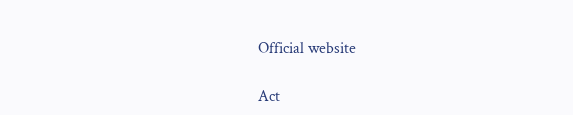Official website

Act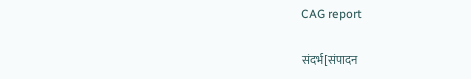CAG report

संदर्भ[संपादन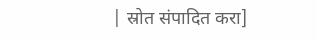| स्रोत संपादित करा]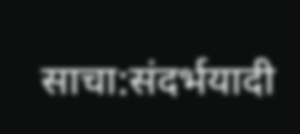साचा:संदर्भयादी